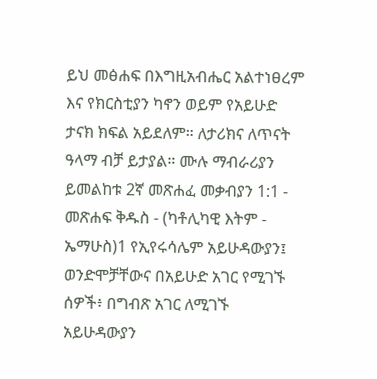ይህ መፅሐፍ በእግዚአብሔር አልተነፀረም እና የክርስቲያን ካኖን ወይም የአይሁድ ታናክ ክፍል አይደለም። ለታሪክና ለጥናት ዓላማ ብቻ ይታያል። ሙሉ ማብራሪያን ይመልከቱ 2ኛ መጽሐፈ መቃብያን 1:1 - መጽሐፍ ቅዱስ - (ካቶሊካዊ እትም - ኤማሁስ)1 የኢየሩሳሌም አይሁዳውያን፤ ወንድሞቻቸውና በአይሁድ አገር የሚገኙ ሰዎች፥ በግብጽ አገር ለሚገኙ አይሁዳውያን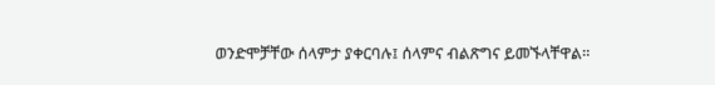ወንድሞቻቸው ሰላምታ ያቀርባሉ፤ ሰላምና ብልጽግና ይመኙላቸዋል።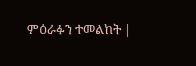ምዕራፉን ተመልከት |